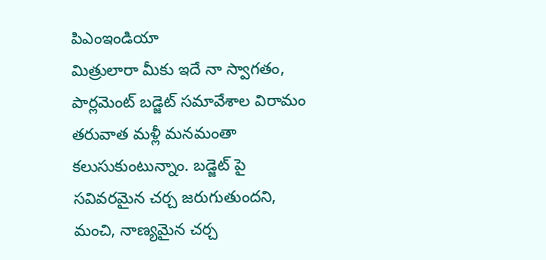పిఎంఇండియా
మిత్రులారా మీకు ఇదే నా స్వాగతం,
పార్లమెంట్ బడ్జెట్ సమావేశాల విరామం తరువాత మళ్లీ మనమంతా కలుసుకుంటున్నాం. బడ్జెట్ పై సవివరమైన చర్చ జరుగుతుందని, మంచి, నాణ్యమైన చర్చ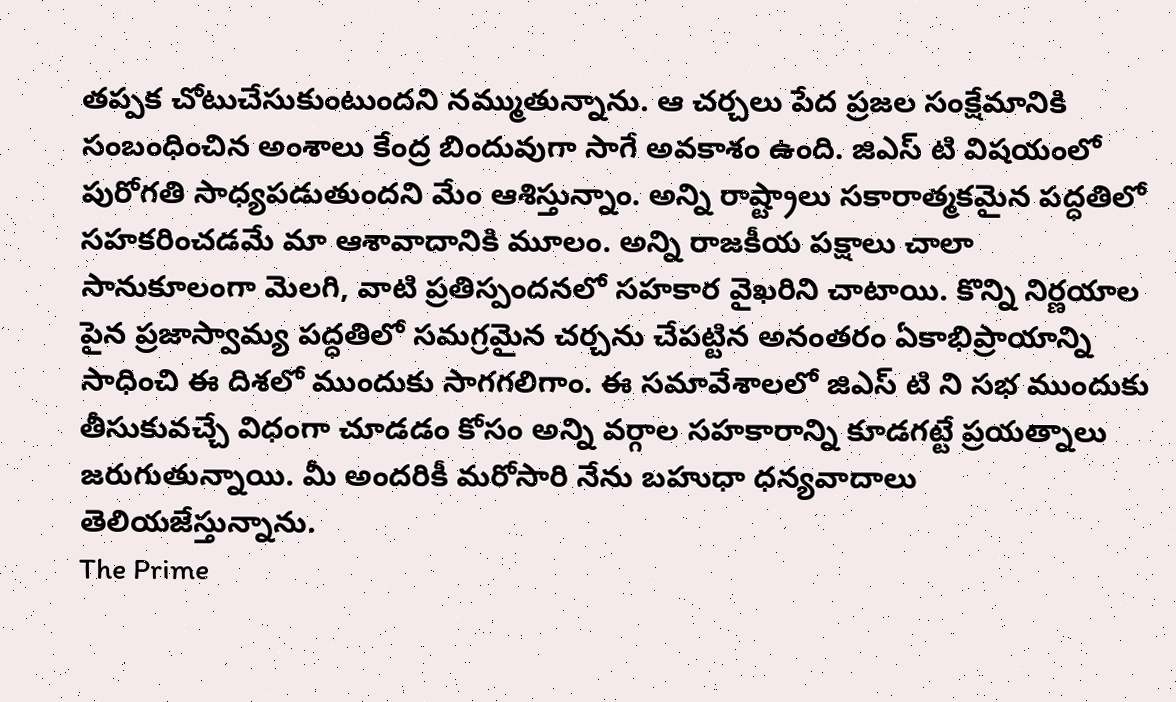తప్పక చోటుచేసుకుంటుందని నమ్ముతున్నాను. ఆ చర్చలు పేద ప్రజల సంక్షేమానికి సంబంధించిన అంశాలు కేంద్ర బిందువుగా సాగే అవకాశం ఉంది. జిఎస్ టి విషయంలో పురోగతి సాధ్యపడుతుందని మేం ఆశిస్తున్నాం. అన్ని రాష్ట్రాలు సకారాత్మకమైన పద్ధతిలో సహకరించడమే మా ఆశావాదానికి మూలం. అన్ని రాజకీయ పక్షాలు చాలా సానుకూలంగా మెలగి, వాటి ప్రతిస్పందనలో సహకార వైఖరిని చాటాయి. కొన్ని నిర్ణయాల పైన ప్రజాస్వామ్య పద్ధతిలో సమగ్రమైన చర్చను చేపట్టిన అనంతరం ఏకాభిప్రాయాన్ని సాధించి ఈ దిశలో ముందుకు సాగగలిగాం. ఈ సమావేశాలలో జిఎస్ టి ని సభ ముందుకు తీసుకువచ్చే విధంగా చూడడం కోసం అన్ని వర్గాల సహకారాన్ని కూడగట్టే ప్రయత్నాలు జరుగుతున్నాయి. మీ అందరికీ మరోసారి నేను బహుధా ధన్యవాదాలు తెలియజేస్తున్నాను.
The Prime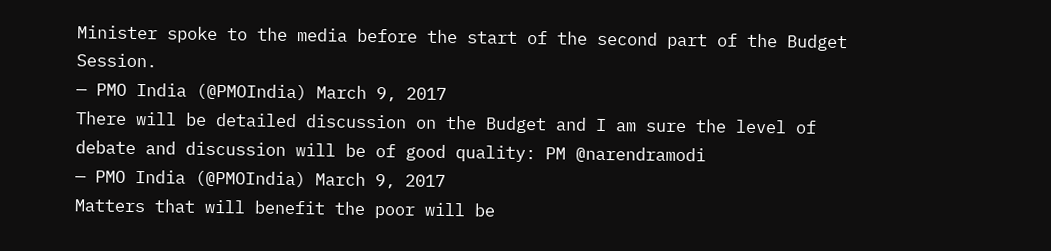Minister spoke to the media before the start of the second part of the Budget Session.
— PMO India (@PMOIndia) March 9, 2017
There will be detailed discussion on the Budget and I am sure the level of debate and discussion will be of good quality: PM @narendramodi
— PMO India (@PMOIndia) March 9, 2017
Matters that will benefit the poor will be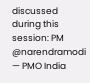discussed during this session: PM @narendramodi
— PMO India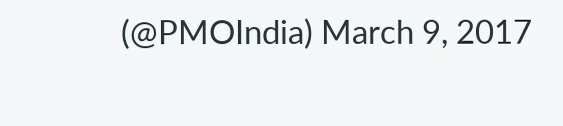(@PMOIndia) March 9, 2017